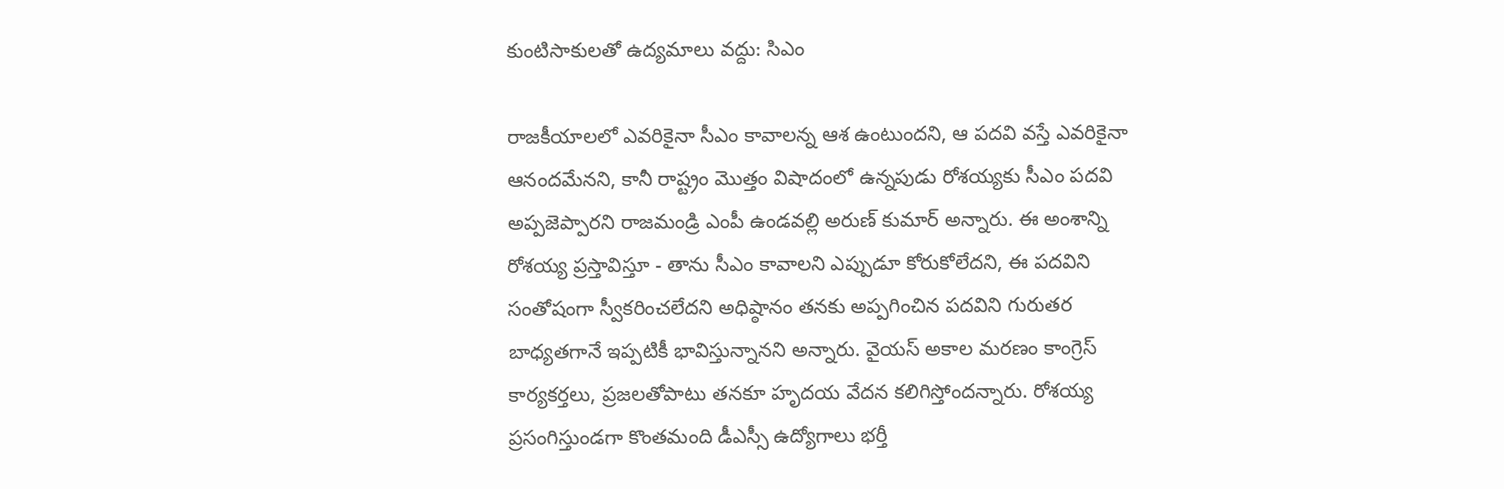కుంటిసాకులతో ఉద్యమాలు వద్దు: సిఎం

రాజకీయాలలో ఎవరికైనా సీఎం కావాలన్న ఆశ ఉంటుందని, ఆ పదవి వస్తే ఎవరికైనా ఆనందమేనని, కానీ రాష్ట్రం మొత్తం విషాదంలో ఉన్నపుడు రోశయ్యకు సీఎం పదవి అప్పజెప్పారని రాజమండ్రి ఎంపీ ఉండవల్లి అరుణ్ కుమార్ అన్నారు. ఈ అంశాన్ని రోశయ్య ప్రస్తావిస్తూ - తాను సీఎం కావాలని ఎప్పుడూ కోరుకోలేదని, ఈ పదవిని సంతోషంగా స్వీకరించలేదని అధిష్ఠానం తనకు అప్పగించిన పదవిని గురుతర బాధ్యతగానే ఇప్పటికీ భావిస్తున్నానని అన్నారు. వైయస్ అకాల మరణం కాంగ్రెస్ కార్యకర్తలు, ప్రజలతోపాటు తనకూ హృదయ వేదన కలిగిస్తోందన్నారు. రోశయ్య ప్రసంగిస్తుండగా కొంతమంది డీఎస్సీ ఉద్యోగాలు భర్తీ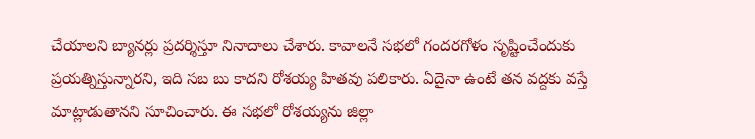చేయాలని బ్యానర్లు ప్రదర్శిస్తూ నినాదాలు చేశారు. కావాలనే సభలో గందరగోళం సృష్టించేందుకు ప్రయత్నిస్తున్నారని, ఇది సబ బు కాదని రోశయ్య హితవు పలికారు. ఏదైనా ఉంటే తన వద్దకు వస్తే మాట్లాడుతానని సూచించారు. ఈ సభలో రోశయ్యను జిల్లా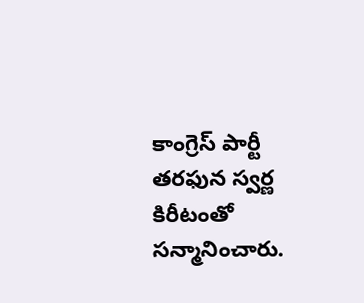కాంగ్రెస్ పార్టీ తరఫున స్వర్ణ కిరీటంతో సన్మానించారు.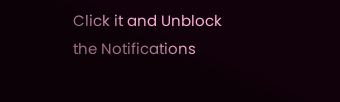Click it and Unblock the Notifications